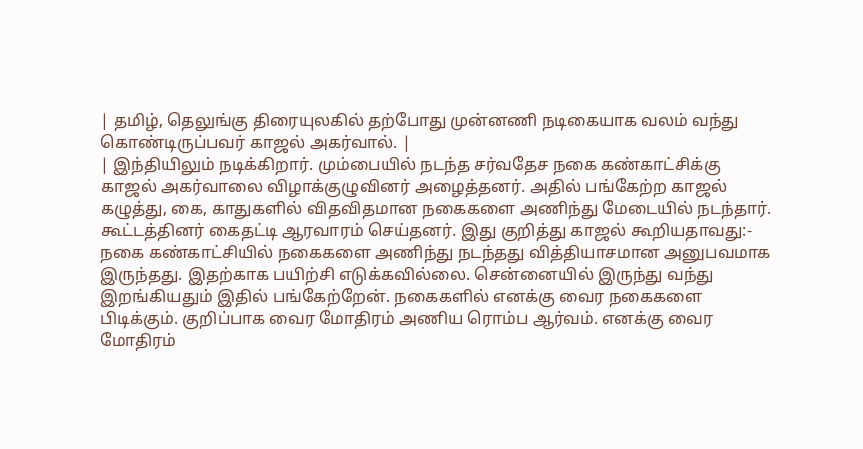| தமிழ், தெலுங்கு திரையுலகில் தற்போது முன்னணி நடிகையாக வலம் வந்து கொண்டிருப்பவர் காஜல் அகர்வால். |
| இந்தியிலும் நடிக்கிறார். மும்பையில் நடந்த சர்வதேச நகை கண்காட்சிக்கு காஜல் அகர்வாலை விழாக்குழுவினர் அழைத்தனர். அதில் பங்கேற்ற காஜல் கழுத்து, கை, காதுகளில் விதவிதமான நகைகளை அணிந்து மேடையில் நடந்தார். கூட்டத்தினர் கைதட்டி ஆரவாரம் செய்தனர். இது குறித்து காஜல் கூறியதாவது:- நகை கண்காட்சியில் நகைகளை அணிந்து நடந்தது வித்தியாசமான அனுபவமாக இருந்தது. இதற்காக பயிற்சி எடுக்கவில்லை. சென்னையில் இருந்து வந்து இறங்கியதும் இதில் பங்கேற்றேன். நகைகளில் எனக்கு வைர நகைகளை பிடிக்கும். குறிப்பாக வைர மோதிரம் அணிய ரொம்ப ஆர்வம். எனக்கு வைர மோதிரம்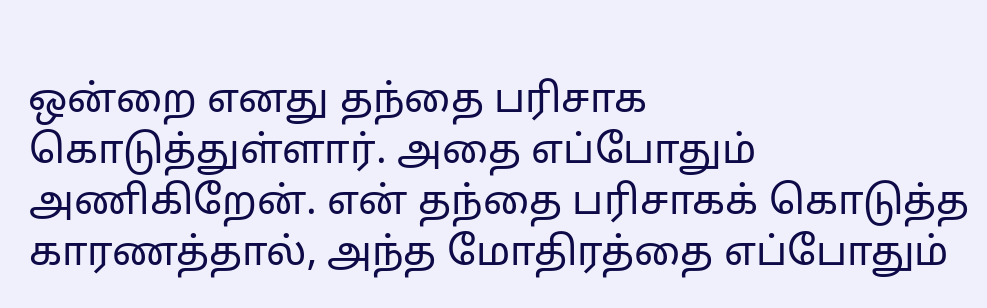ஒன்றை எனது தந்தை பரிசாக கொடுத்துள்ளார். அதை எப்போதும் அணிகிறேன். என் தந்தை பரிசாகக் கொடுத்த காரணத்தால், அந்த மோதிரத்தை எப்போதும்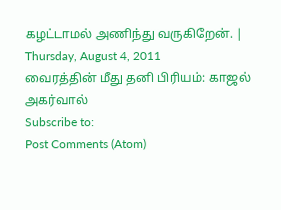கழட்டாமல் அணிந்து வருகிறேன். |
Thursday, August 4, 2011
வைரத்தின் மீது தனி பிரியம்: காஜல் அகர்வால்
Subscribe to:
Post Comments (Atom)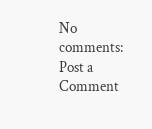No comments:
Post a Comment